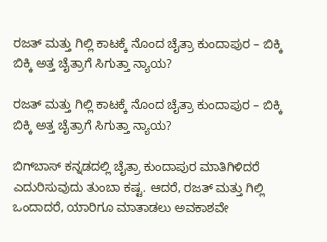ರಜತ್ ಮತ್ತು ಗಿಲ್ಲಿ ಕಾಟಕ್ಕೆ ನೊಂದ ಚೈತ್ರಾ ಕುಂದಾಪುರ – ಬಿಕ್ಕಿ ಬಿಕ್ಕಿ ಅತ್ತ ಚೈತ್ರಾಗೆ ಸಿಗುತ್ತಾ ನ್ಯಾಯ?

ರಜತ್ ಮತ್ತು ಗಿಲ್ಲಿ ಕಾಟಕ್ಕೆ ನೊಂದ ಚೈತ್ರಾ ಕುಂದಾಪುರ – ಬಿಕ್ಕಿ ಬಿಕ್ಕಿ ಅತ್ತ ಚೈತ್ರಾಗೆ ಸಿಗುತ್ತಾ ನ್ಯಾಯ?

ಬಿಗ್‌ಬಾಸ್ ಕನ್ನಡದಲ್ಲಿ ಚೈತ್ರಾ ಕುಂದಾಪುರ ಮಾತಿಗಿಳಿದರೆ ಎದುರಿಸುವುದು ತುಂಬಾ ಕಷ್ಟ. ಆದರೆ, ರಜತ್ ಮತ್ತು ಗಿಲ್ಲಿ ಒಂದಾದರೆ, ಯಾರಿಗೂ ಮಾತಾಡಲು ಅವಕಾಶವೇ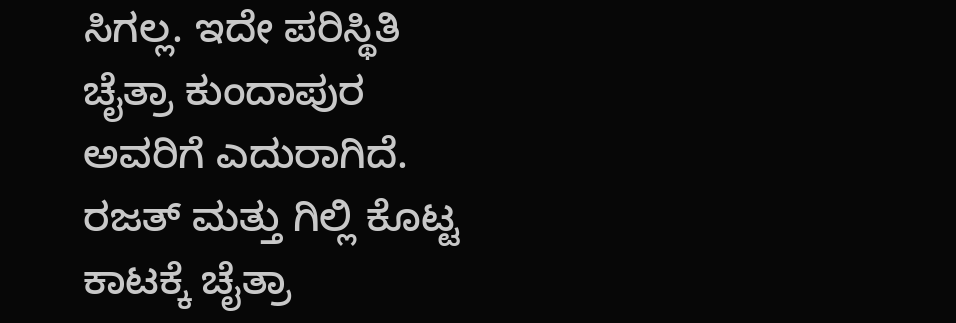ಸಿಗಲ್ಲ. ಇದೇ ಪರಿಸ್ಥಿತಿ ಚೈತ್ರಾ ಕುಂದಾಪುರ ಅವರಿಗೆ ಎದುರಾಗಿದೆ. ರಜತ್ ಮತ್ತು ಗಿಲ್ಲಿ ಕೊಟ್ಟ ಕಾಟಕ್ಕೆ ಚೈತ್ರಾ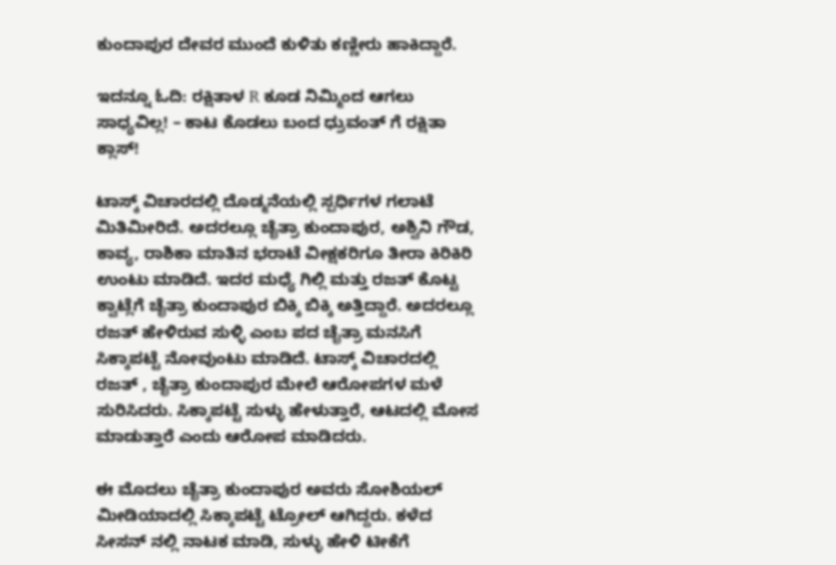ಕುಂದಾಪುರ ದೇವರ ಮುಂದೆ ಕುಳಿತು ಕಣ್ಣೀರು ಹಾಕಿದ್ದಾರೆ.

ಇದನ್ನೂ ಓದಿ: ರಕ್ಷಿತಾಳ R ಕೂಡ ನಿಮ್ಮಿಂದ ಆಗಲು ಸಾಧ್ಯವಿಲ್ಲ! – ಕಾಟ ಕೊಡಲು ಬಂದ ಧ್ರುವಂತ್‌ ಗೆ ರಕ್ಷಿತಾ ಕ್ಲಾಸ್!

ಟಾಸ್ಕ್ ವಿಚಾರದಲ್ಲಿ ದೊಡ್ಮನೆಯಲ್ಲಿ ಸ್ಪರ್ಧಿಗಳ ಗಲಾಟೆ ಮಿತಿಮೀರಿದೆ. ಅದರಲ್ಲೂ ಚೈತ್ರಾ ಕುಂದಾಪುರ, ಅಶ್ವಿನಿ ಗೌಡ, ಕಾವ್ಯ, ರಾಶಿಕಾ ಮಾತಿನ ಭರಾಟೆ ವೀಕ್ಷಕರಿಗೂ ತೀರಾ ಕಿರಿಕಿರಿ ಉಂಟು ಮಾಡಿದೆ. ಇದರ ಮಧ್ಯೆ ಗಿಲ್ಲಿ ಮತ್ತು ರಜತ್ ಕೊಟ್ಟ ಕ್ವಾಟ್ಲೆಗೆ ಚೈತ್ರಾ ಕುಂದಾಪುರ ಬಿಕ್ಕಿ ಬಿಕ್ಕಿ ಅತ್ತಿದ್ದಾರೆ. ಅದರಲ್ಲೂ ರಜತ್ ಹೇಳಿರುವ ಸುಳ್ಳಿ ಎಂಬ ಪದ ಚೈತ್ರಾ ಮನಸಿಗೆ ಸಿಕ್ಕಾಪಟ್ಟೆ ನೋವುಂಟು ಮಾಡಿದೆ. ಟಾಸ್ಕ್ ವಿಚಾರದಲ್ಲಿ ರಜತ್ , ಚೈತ್ರಾ ಕುಂದಾಪುರ ಮೇಲೆ ಆರೋಪಗಳ ಮಳೆ ಸುರಿಸಿದರು. ಸಿಕ್ಕಾಪಟ್ಟೆ ಸುಳ್ಳು ಹೇಳುತ್ತಾರೆ, ಆಟದಲ್ಲಿ ಮೋಸ ಮಾಡುತ್ತಾರೆ ಎಂದು ಆರೋಪ ಮಾಡಿದರು.

ಈ ಮೊದಲು ಚೈತ್ರಾ ಕುಂದಾಪುರ ಅವರು ಸೋಶಿಯಲ್ ಮೀಡಿಯಾದಲ್ಲಿ ಸಿಕ್ಕಾಪಟ್ಟೆ ಟ್ರೋಲ್ ಆಗಿದ್ದರು. ಕಳೆದ ಸೀಸನ್ ನಲ್ಲಿ ನಾಟಕ ಮಾಡಿ, ಸುಳ್ಳು ಹೇಳಿ ಟೀಕೆಗೆ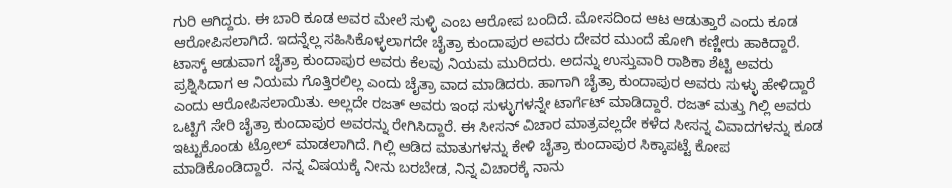ಗುರಿ ಆಗಿದ್ದರು. ಈ ಬಾರಿ ಕೂಡ ಅವರ ಮೇಲೆ ಸುಳ್ಳಿ ಎಂಬ ಆರೋಪ ಬಂದಿದೆ. ಮೋಸದಿಂದ ಆಟ ಆಡುತ್ತಾರೆ ಎಂದು ಕೂಡ ಆರೋಪಿಸಲಾಗಿದೆ. ಇದನ್ನೆಲ್ಲ ಸಹಿಸಿಕೊಳ್ಳಲಾಗದೇ ಚೈತ್ರಾ ಕುಂದಾಪುರ ಅವರು ದೇವರ ಮುಂದೆ ಹೋಗಿ ಕಣ್ಣೀರು ಹಾಕಿದ್ದಾರೆ. ಟಾಸ್ಕ್ ಆಡುವಾಗ ಚೈತ್ರಾ ಕುಂದಾಪುರ ಅವರು ಕೆಲವು ನಿಯಮ ಮುರಿದರು. ಅದನ್ನು ಉಸ್ತುವಾರಿ ರಾಶಿಕಾ ಶೆಟ್ಟಿ ಅವರು ಪ್ರಶ್ನಿಸಿದಾಗ ಆ ನಿಯಮ ಗೊತ್ತಿರಲಿಲ್ಲ ಎಂದು ಚೈತ್ರಾ ವಾದ ಮಾಡಿದರು. ಹಾಗಾಗಿ ಚೈತ್ರಾ ಕುಂದಾಪುರ ಅವರು ಸುಳ್ಳು ಹೇಳಿದ್ದಾರೆ ಎಂದು ಆರೋಪಿಸಲಾಯಿತು. ಅಲ್ಲದೇ ರಜತ್ ಅವರು ಇಂಥ ಸುಳ್ಳುಗಳನ್ನೇ ಟಾರ್ಗೆಟ್ ಮಾಡಿದ್ದಾರೆ. ರಜತ್ ಮತ್ತು ಗಿಲ್ಲಿ ಅವರು ಒಟ್ಟಿಗೆ ಸೇರಿ ಚೈತ್ರಾ ಕುಂದಾಪುರ ಅವರನ್ನು ರೇಗಿಸಿದ್ದಾರೆ. ಈ ಸೀಸನ್ ವಿಚಾರ ಮಾತ್ರವಲ್ಲದೇ ಕಳೆದ ಸೀಸನ್ನ ವಿವಾದಗಳನ್ನು ಕೂಡ ಇಟ್ಟುಕೊಂಡು ಟ್ರೋಲ್ ಮಾಡಲಾಗಿದೆ. ಗಿಲ್ಲಿ ಆಡಿದ ಮಾತುಗಳನ್ನು ಕೇಳಿ ಚೈತ್ರಾ ಕುಂದಾಪುರ ಸಿಕ್ಕಾಪಟ್ಟೆ ಕೋಪ ಮಾಡಿಕೊಂಡಿದ್ದಾರೆ.  ನನ್ನ ವಿಷಯಕ್ಕೆ ನೀನು ಬರಬೇಡ, ನಿನ್ನ ವಿಚಾರಕ್ಕೆ ನಾನು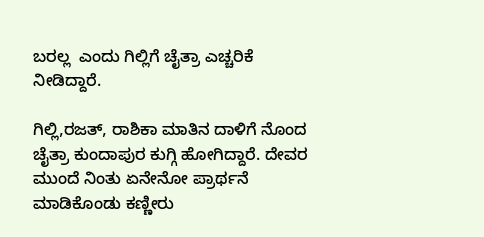ಬರಲ್ಲ  ಎಂದು ಗಿಲ್ಲಿಗೆ ಚೈತ್ರಾ ಎಚ್ಚರಿಕೆ ನೀಡಿದ್ದಾರೆ.

ಗಿಲ್ಲಿ,ರಜತ್, ರಾಶಿಕಾ ಮಾತಿನ ದಾಳಿಗೆ ನೊಂದ ಚೈತ್ರಾ ಕುಂದಾಪುರ ಕುಗ್ಗಿ ಹೋಗಿದ್ದಾರೆ. ದೇವರ ಮುಂದೆ ನಿಂತು ಏನೇನೋ ಪ್ರಾರ್ಥನೆ ಮಾಡಿಕೊಂಡು ಕಣ್ಣೀರು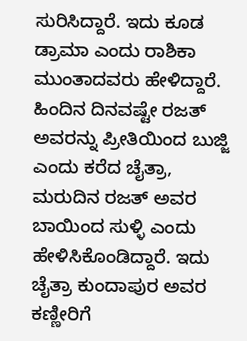ಸುರಿಸಿದ್ದಾರೆ. ಇದು ಕೂಡ ಡ್ರಾಮಾ ಎಂದು ರಾಶಿಕಾ ಮುಂತಾದವರು ಹೇಳಿದ್ದಾರೆ. ಹಿಂದಿನ ದಿನವಷ್ಟೇ ರಜತ್ ಅವರನ್ನು ಪ್ರೀತಿಯಿಂದ ಬುಜ್ಜಿ ಎಂದು ಕರೆದ ಚೈತ್ರಾ, ಮರುದಿನ ರಜತ್ ಅವರ ಬಾಯಿಂದ ಸುಳ್ಳಿ ಎಂದು ಹೇಳಿಸಿಕೊಂಡಿದ್ದಾರೆ. ಇದು ಚೈತ್ರಾ ಕುಂದಾಪುರ ಅವರ ಕಣ್ಣೀರಿಗೆ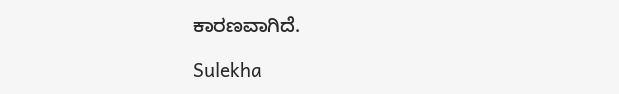ಕಾರಣವಾಗಿದೆ.

Sulekha